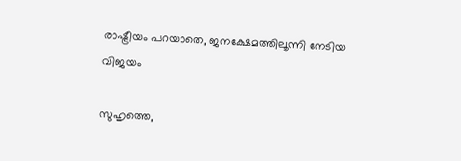രാഷ്ട്രീയം പറയാതെ, ജനക്ഷേമത്തിലൂന്നി നേടിയ വിജയം

സുഹൃത്തെ,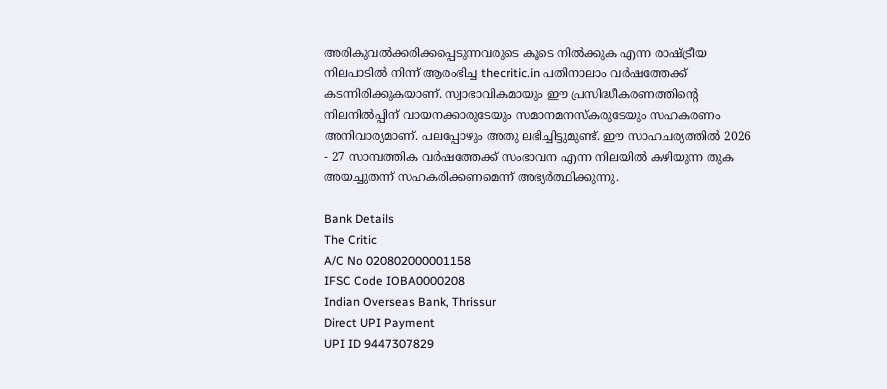അരികുവല്‍ക്കരിക്കപ്പെടുന്നവരുടെ കൂടെ നില്‍ക്കുക എന്ന രാഷ്ട്രീയ നിലപാടില്‍ നിന്ന് ആരംഭിച്ച thecritic.in പതിനാലാം വര്‍ഷത്തേക്ക് കടന്നിരിക്കുകയാണ്. സ്വാഭാവികമായും ഈ പ്രസിദ്ധീകരണത്തിന്റെ നിലനില്‍പ്പിന് വായനക്കാരുടേയും സമാനമനസ്‌കരുടേയും സഹകരണം അനിവാര്യമാണ്. പലപ്പോഴും അതു ലഭിച്ചിട്ടുമുണ്ട്. ഈ സാഹചര്യത്തില്‍ 2026 - 27 സാമ്പത്തിക വര്‍ഷത്തേക്ക് സംഭാവന എന്ന നിലയില്‍ കഴിയുന്ന തുക അയച്ചുതന്ന് സഹകരിക്കണമെന്ന് അഭ്യര്‍ത്ഥിക്കുന്നു.

Bank Details
The Critic
A/C No 020802000001158
IFSC Code IOBA0000208
Indian Overseas Bank, Thrissur
Direct UPI Payment
UPI ID 9447307829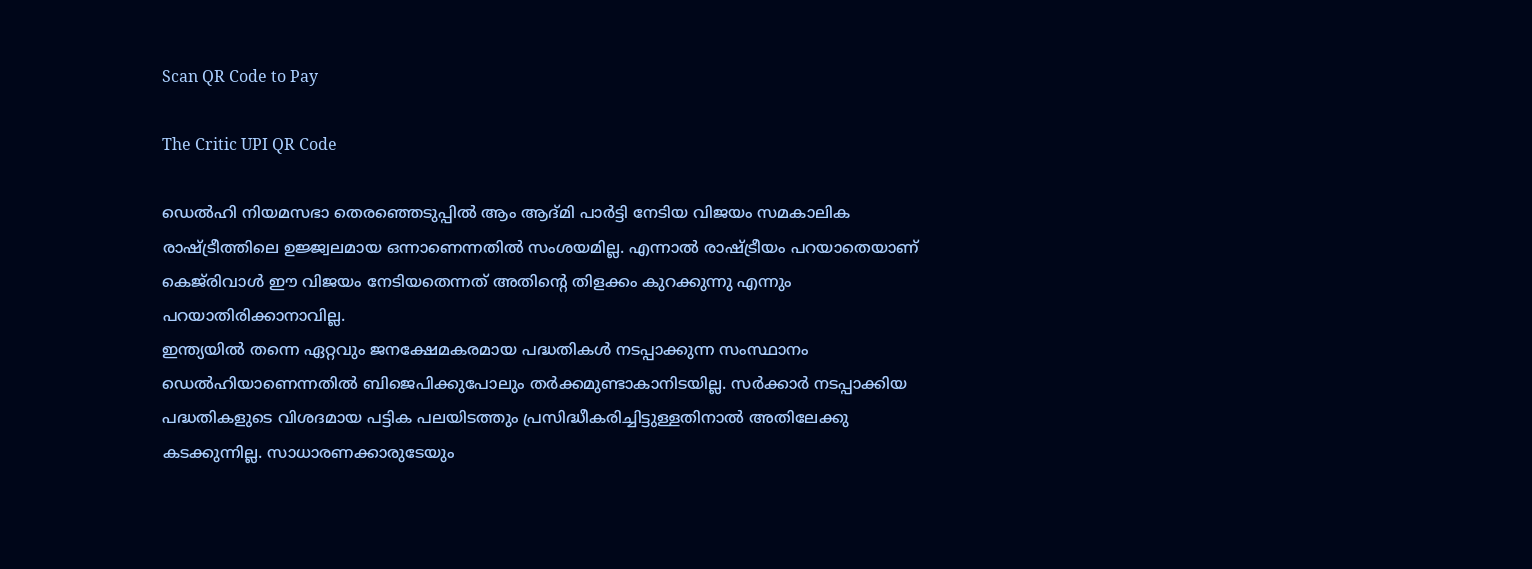Scan QR Code to Pay

The Critic UPI QR Code

ഡെല്‍ഹി നിയമസഭാ തെരഞ്ഞെടുപ്പില്‍ ആം ആദ്മി പാര്‍ട്ടി നേടിയ വിജയം സമകാലിക രാഷ്ട്രീത്തിലെ ഉജ്ജ്വലമായ ഒന്നാണെന്നതില്‍ സംശയമില്ല. എന്നാല്‍ രാഷ്ട്രീയം പറയാതെയാണ് കെജ്‌രിവാള്‍ ഈ വിജയം നേടിയതെന്നത് അതിന്റെ തിളക്കം കുറക്കുന്നു എന്നും പറയാതിരിക്കാനാവില്ല.
ഇന്ത്യയില്‍ തന്നെ ഏറ്റവും ജനക്ഷേമകരമായ പദ്ധതികള്‍ നടപ്പാക്കുന്ന സംസ്ഥാനം ഡെല്‍ഹിയാണെന്നതില്‍ ബിജെപിക്കുപോലും തര്‍ക്കമുണ്ടാകാനിടയില്ല. സര്‍ക്കാര്‍ നടപ്പാക്കിയ പദ്ധതികളുടെ വിശദമായ പട്ടിക പലയിടത്തും പ്രസിദ്ധീകരിച്ചിട്ടുള്ളതിനാല്‍ അതിലേക്കു കടക്കുന്നില്ല. സാധാരണക്കാരുടേയും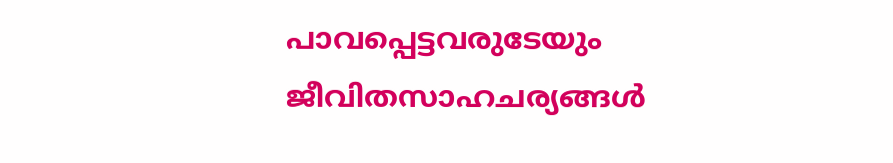പാവപ്പെട്ടവരുടേയും ജീവിതസാഹചര്യങ്ങള്‍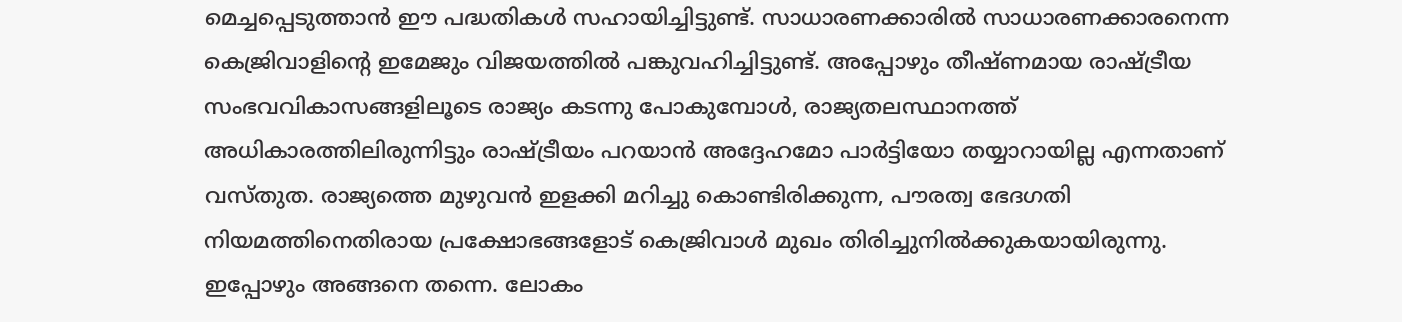മെച്ചപ്പെടുത്താന്‍ ഈ പദ്ധതികള്‍ സഹായിച്ചിട്ടുണ്ട്. സാധാരണക്കാരില്‍ സാധാരണക്കാരനെന്ന കെജ്രിവാളിന്റെ ഇമേജും വിജയത്തില്‍ പങ്കുവഹിച്ചിട്ടുണ്ട്. അപ്പോഴും തീഷ്ണമായ രാഷ്ട്രീയ സംഭവവികാസങ്ങളിലൂടെ രാജ്യം കടന്നു പോകുമ്പോള്‍, രാജ്യതലസ്ഥാനത്ത് അധികാരത്തിലിരുന്നിട്ടും രാഷ്ട്രീയം പറയാന്‍ അദ്ദേഹമോ പാര്‍ട്ടിയോ തയ്യാറായില്ല എന്നതാണ് വസ്തുത. രാജ്യത്തെ മുഴുവന്‍ ഇളക്കി മറിച്ചു കൊണ്ടിരിക്കുന്ന, പൗരത്വ ഭേദഗതി നിയമത്തിനെതിരായ പ്രക്ഷോഭങ്ങളോട് കെജ്രിവാള്‍ മുഖം തിരിച്ചുനില്‍ക്കുകയായിരുന്നു. ഇപ്പോഴും അങ്ങനെ തന്നെ. ലോകം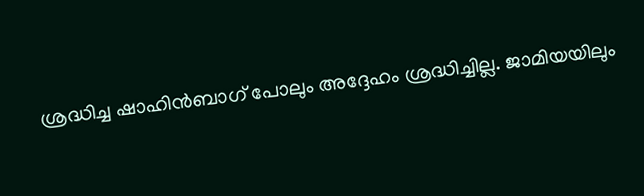ശ്രദ്ധിച്ച ഷാഹിന്‍ബാഗ് പോലും അദ്ദേഹം ശ്രദ്ധിച്ചില്ല. ജാമിയയിലും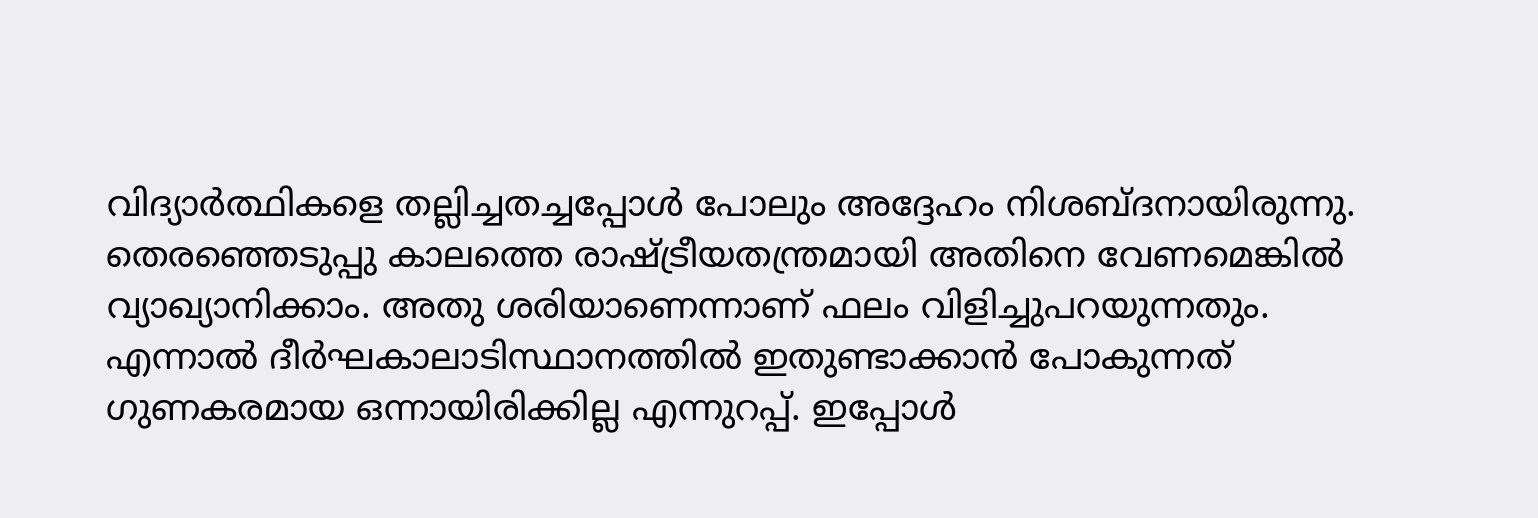വിദ്യാര്‍ത്ഥികളെ തല്ലിച്ചതച്ചപ്പോള്‍ പോലും അദ്ദേഹം നിശബ്ദനായിരുന്നു. തെരഞ്ഞെടുപ്പു കാലത്തെ രാഷ്ട്രീയതന്ത്രമായി അതിനെ വേണമെങ്കില്‍ വ്യാഖ്യാനിക്കാം. അതു ശരിയാണെന്നാണ് ഫലം വിളിച്ചുപറയുന്നതും. എന്നാല്‍ ദീര്‍ഘകാലാടിസ്ഥാനത്തില്‍ ഇതുണ്ടാക്കാന്‍ പോകുന്നത് ഗുണകരമായ ഒന്നായിരിക്കില്ല എന്നുറപ്പ്. ഇപ്പോള്‍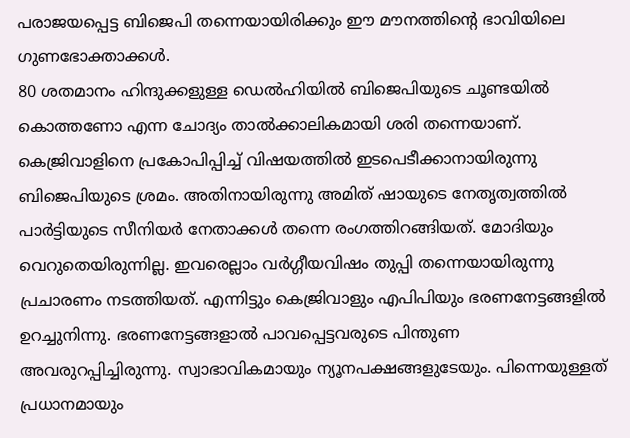പരാജയപ്പെട്ട ബിജെപി തന്നെയായിരിക്കും ഈ മൗനത്തിന്റെ ഭാവിയിലെ ഗുണഭോക്താക്കള്‍.
80 ശതമാനം ഹിന്ദുക്കളുള്ള ഡെല്‍ഹിയില്‍ ബിജെപിയുടെ ചൂണ്ടയില്‍ കൊത്തണോ എന്ന ചോദ്യം താല്‍ക്കാലികമായി ശരി തന്നെയാണ്. കെജ്രിവാളിനെ പ്രകോപിപ്പിച്ച് വിഷയത്തില്‍ ഇടപെടീക്കാനായിരുന്നു ബിജെപിയുടെ ശ്രമം. അതിനായിരുന്നു അമിത് ഷായുടെ നേതൃത്വത്തില്‍ പാര്‍ട്ടിയുടെ സീനിയര്‍ നേതാക്കള്‍ തന്നെ രംഗത്തിറങ്ങിയത്. മോദിയും വെറുതെയിരുന്നില്ല. ഇവരെല്ലാം വര്‍ഗ്ഗീയവിഷം തുപ്പി തന്നെയായിരുന്നു പ്രചാരണം നടത്തിയത്. എന്നിട്ടും കെജ്രിവാളും എപിപിയും ഭരണനേട്ടങ്ങളില്‍ ഉറച്ചുനിന്നു. ഭരണനേട്ടങ്ങളാല്‍ പാവപ്പെട്ടവരുടെ പിന്തുണ അവരുറപ്പിച്ചിരുന്നു. സ്വാഭാവികമായും ന്യൂനപക്ഷങ്ങളുടേയും. പിന്നെയുള്ളത് പ്രധാനമായും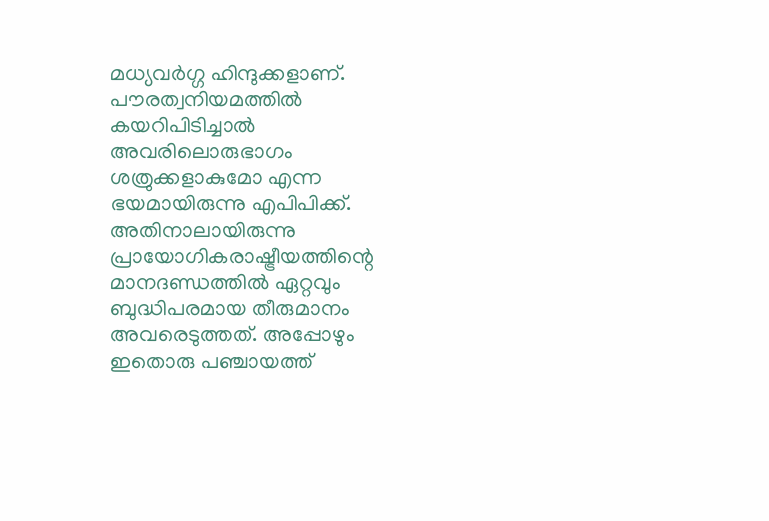മധ്യവര്‍ഗ്ഗ ഹിന്ദുക്കളാണ്. പൗരത്വനിയമത്തില്‍ കയറിപിടിച്ചാല്‍ അവരിലൊരുഭാഗം ശത്രുക്കളാകുമോ എന്ന ഭയമായിരുന്നു എപിപിക്ക്. അതിനാലായിരുന്നു പ്രായോഗികരാഷ്ട്രീയത്തിന്റെ മാനദണ്ഡത്തില്‍ ഏറ്റവും ബുദ്ധിപരമായ തീരുമാനം അവരെടുത്തത്. അപ്പോഴും ഇതൊരു പഞ്ചായത്ത്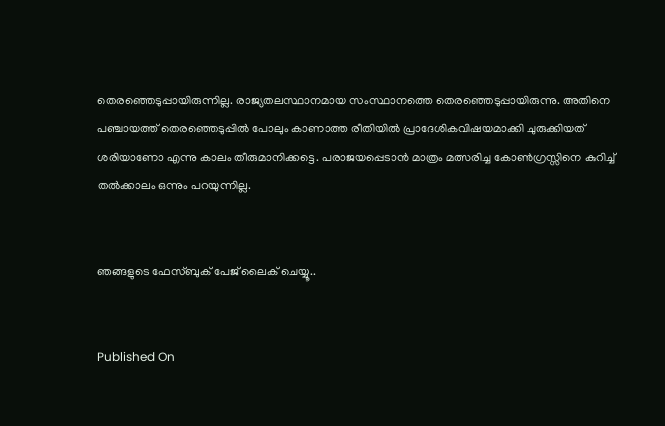തെരഞ്ഞെടുപ്പായിരുന്നില്ല. രാജ്യതലസ്ഥാനമായ സംസ്ഥാനത്തെ തെരഞ്ഞെടുപ്പായിരുന്നു. അതിനെ പഞ്ചായത്ത് തെരഞ്ഞെടുപ്പില്‍ പോലും കാണാത്ത രീതിയില്‍ പ്രാദേശികവിഷയമാക്കി ചുരുക്കിയത് ശരിയാണോ എന്നു കാലം തീരുമാനിക്കട്ടെ. പരാജയപ്പെടാന്‍ മാത്രം മത്സരിച്ച കോണ്‍ഗ്രസ്സിനെ കുറിച്ച് തല്‍ക്കാലം ഒന്നും പറയുന്നില്ല.


ഞങ്ങളുടെ ഫേസ്ബുക് പേജ് ലൈക് ചെയ്യൂ..


Published On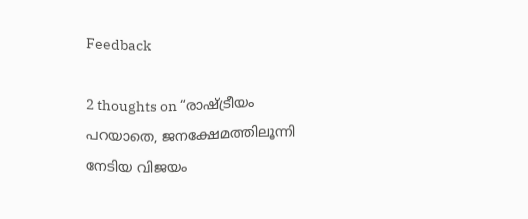Feedback

2 thoughts on “രാഷ്ട്രീയം പറയാതെ, ജനക്ഷേമത്തിലൂന്നി നേടിയ വിജയം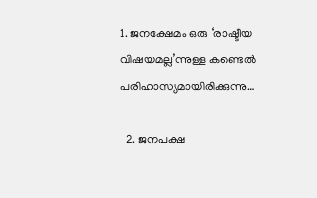1. ജനക്ഷേമം ഒരു ‘രാഷ്ടീയ വിഷയമല്ല’ന്നുള്ള കണ്ടെൽ പരിഹാസ്യമായിരിക്കുന്നു…

  2. ജനപക്ഷ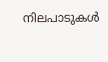നിലപാടുകൾ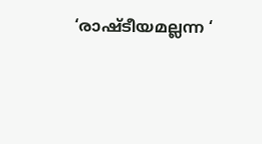‘രാഷ്ടീയമല്ലന്ന ‘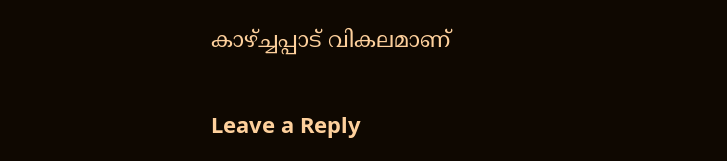കാഴ്ച്ചപ്പാട് വികലമാണ്

Leave a Reply